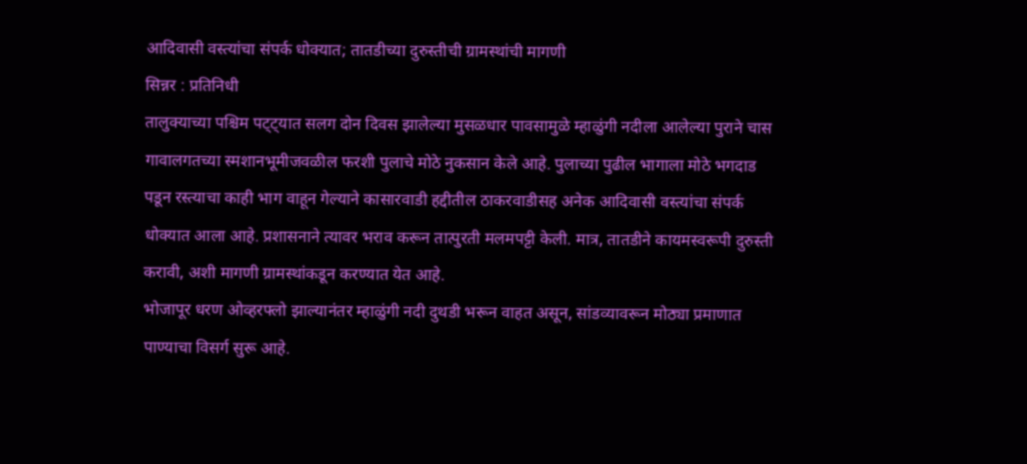आदिवासी वस्त्यांचा संपर्क धोक्यात; तातडीच्या दुरुस्तीची ग्रामस्थांची मागणी
सिन्नर : प्रतिनिधी
तालुक्याच्या पश्चिम पट्ट्यात सलग दोन दिवस झालेल्या मुसळधार पावसामुळे म्हाळुंगी नदीला आलेल्या पुराने चास गावालगतच्या स्मशानभूमीजवळील फरशी पुलाचे मोठे नुकसान केले आहे. पुलाच्या पुढील भागाला मोठे भगदाड पडून रस्त्याचा काही भाग वाहून गेल्याने कासारवाडी हद्दीतील ठाकरवाडीसह अनेक आदिवासी वस्त्यांचा संपर्क धोक्यात आला आहे. प्रशासनाने त्यावर भराव करून तात्पुरती मलमपट्टी केली. मात्र, तातडीने कायमस्वरूपी दुरुस्ती करावी, अशी मागणी ग्रामस्थांकडून करण्यात येत आहे.
भोजापूर धरण ओव्हरफ्लो झाल्यानंतर म्हाळुंगी नदी दुथडी भरून वाहत असून, सांडव्यावरून मोठ्या प्रमाणात पाण्याचा विसर्ग सुरू आहे.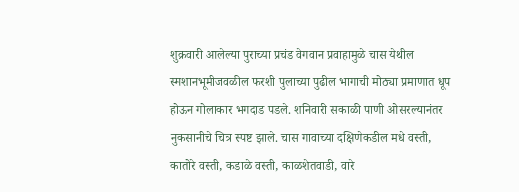शुक्रवारी आलेल्या पुराच्या प्रचंड वेगवान प्रवाहामुळे चास येथील स्मशानभूमीजवळील फरशी पुलाच्या पुढील भागाची मोठ्या प्रमाणात धूप होऊन गोलाकार भगदाड पडले. शनिवारी सकाळी पाणी ओसरल्यानंतर नुकसानीचे चित्र स्पष्ट झाले. चास गावाच्या दक्षिणेकडील मधे वस्ती, कातोरे वस्ती, कडाळे वस्ती, काळशेतवाडी, वारे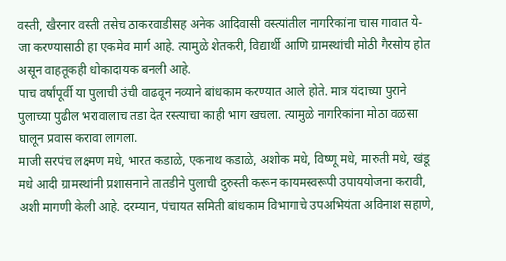वस्ती, खैरनार वस्ती तसेच ठाकरवाडीसह अनेक आदिवासी वस्त्यांतील नागरिकांना चास गावात ये-जा करण्यासाठी हा एकमेव मार्ग आहे. त्यामुळे शेतकरी, विद्यार्थी आणि ग्रामस्थांची मोठी गैरसोय होत असून वाहतूकही धोकादायक बनली आहे.
पाच वर्षांपूर्वी या पुलाची उंची वाढवून नव्याने बांधकाम करण्यात आले होते. मात्र यंदाच्या पुराने पुलाच्या पुढील भरावालाच तडा देत रस्त्याचा काही भाग खचला. त्यामुळे नागरिकांना मोठा वळसा घालून प्रवास करावा लागला.
माजी सरपंच लक्ष्मण मधे, भारत कडाळे, एकनाथ कडाळे, अशोक मधे, विष्णू मधे, मारुती मधे, खंडू मधे आदी ग्रामस्थांनी प्रशासनाने तातडीने पुलाची दुरुस्ती करून कायमस्वरूपी उपाययोजना करावी, अशी मागणी केली आहे. दरम्यान, पंचायत समिती बांधकाम विभागाचे उपअभियंता अविनाश सहाणे,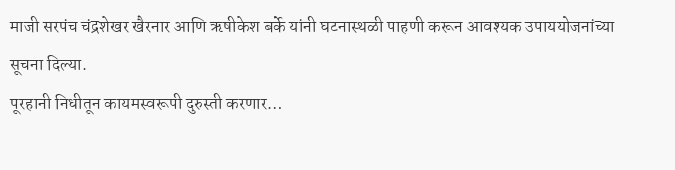माजी सरपंच चंद्रशेखर खैरनार आणि ऋषीकेश बर्के यांनी घटनास्थळी पाहणी करून आवश्यक उपाययोजनांच्या
सूचना दिल्या.
पूरहानी निधीतून कायमस्वरूपी दुरुस्ती करणार…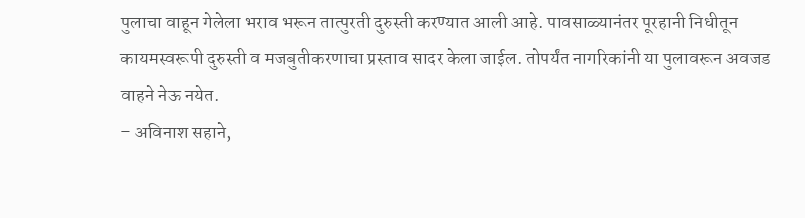पुलाचा वाहून गेलेला भराव भरून तात्पुरती दुरुस्ती करण्यात आली आहे. पावसाळ्यानंतर पूरहानी निधीतून कायमस्वरूपी दुरुस्ती व मजबुतीकरणाचा प्रस्ताव सादर केला जाईल. तोपर्यंत नागरिकांनी या पुलावरून अवजड वाहने नेऊ नयेत.
– अविनाश सहाने,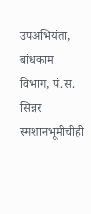उपअभियंता, बांधकाम विभाग, पं.स. सिन्नर
स्मशानभूमीचीही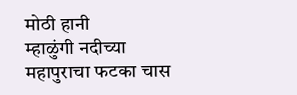मोठी हानी
म्हाळुंगी नदीच्या महापुराचा फटका चास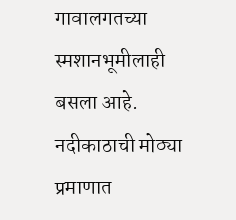गावालगतच्या स्मशानभूमीलाही बसला आहे. नदीकाठाची मोठ्या प्रमाणात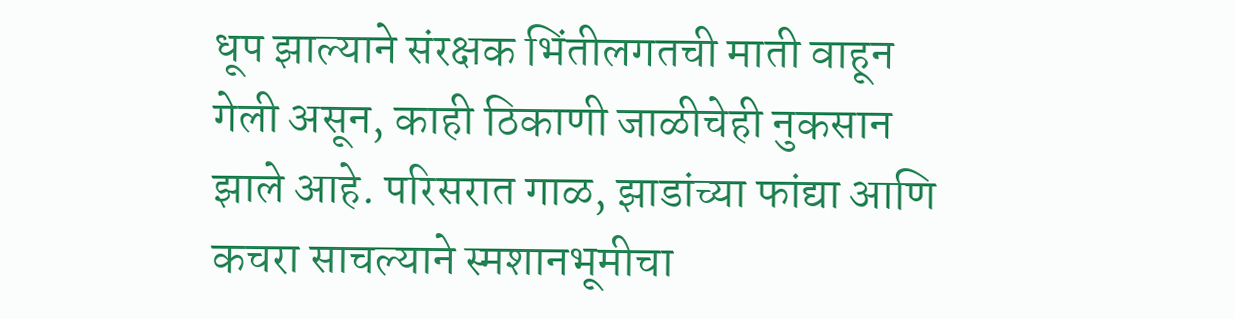धूप झाल्याने संरक्षक भिंतीलगतची माती वाहून गेली असून, काही ठिकाणी जाळीचेही नुकसान झाले आहे. परिसरात गाळ, झाडांच्या फांद्या आणि कचरा साचल्याने स्मशानभूमीचा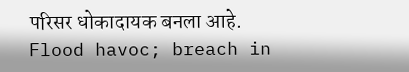परिसर धोकादायक बनला आहे.
Flood havoc; breach in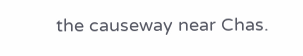the causeway near Chas.